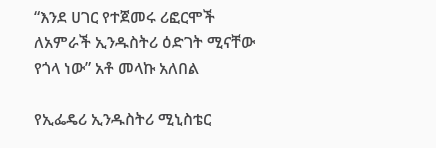“እንደ ሀገር የተጀመሩ ሪፎርሞች ለአምራች ኢንዱስትሪ ዕድገት ሚናቸው የጎላ ነው” አቶ መላኩ አለበል

የኢፌዴሪ ኢንዱስትሪ ሚኒስቴር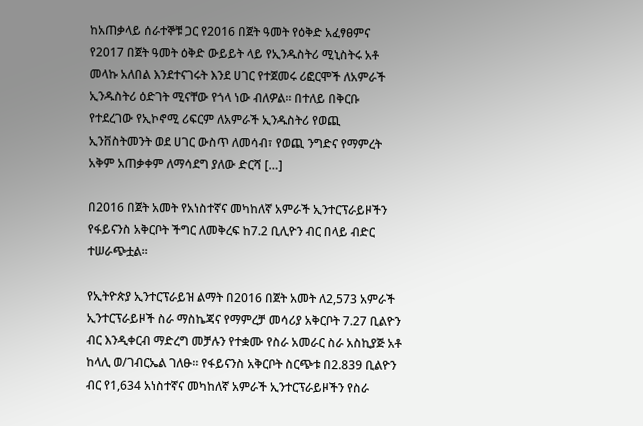ከአጠቃላይ ሰራተኞቹ ጋር የ2016 በጀት ዓመት የዕቅድ አፈፃፀምና የ2017 በጀት ዓመት ዕቅድ ውይይት ላይ የኢንዱስትሪ ሚኒስትሩ አቶ መላኩ አለበል እንደተናገሩት እንደ ሀገር የተጀመሩ ሪፎርሞች ለአምራች ኢንዱስትሪ ዕድገት ሚናቸው የጎላ ነው ብለዎል። በተለይ በቅርቡ የተደረገው የኢኮኖሚ ሪፍርም ለአምራች ኢንዱስትሪ የወጪ ኢንቨስትመንት ወደ ሀገር ውስጥ ለመሳብ፣ የወጪ ንግድና የማምረት አቅም አጠቃቀም ለማሳደግ ያለው ድርሻ […]

በ2016 በጀት አመት የአነስተኛና መካከለኛ አምራች ኢንተርፕራይዞችን የፋይናንስ አቅርቦት ችግር ለመቅረፍ ከ7.2 ቢሊዮን ብር በላይ ብድር ተሠራጭቷል፡፡

የኢትዮጵያ ኢንተርፕራይዝ ልማት በ2016 በጀት አመት ለ2,573 አምራች ኢንተርፕራይዞች ስራ ማስኬጃና የማምረቻ መሳሪያ አቅርቦት 7.27 ቢልዮን ብር እንዲቀርብ ማድረግ መቻሉን የተቋሙ የስራ አመራር ስራ አስኪያጅ አቶ ከላሊ ወ/ገብርኤል ገለፁ። የፋይናንስ አቅርቦት ስርጭቱ በ2.839 ቢልዮን ብር የ1,634 አነስተኛና መካከለኛ አምራች ኢንተርፕራይዞችን የስራ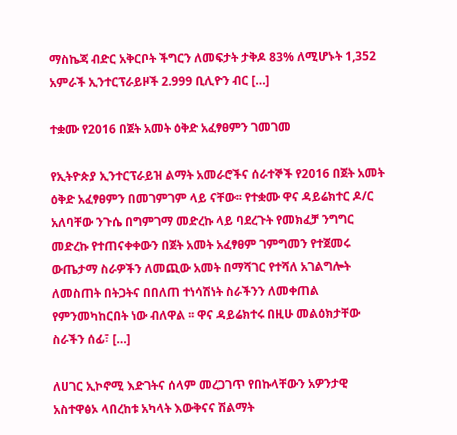ማስኬጃ ብድር አቅርቦት ችግርን ለመፍታት ታቅዶ 83% ለሚሆኑት 1,352 አምራች ኢንተርፕራይዞች 2.999 ቢሊዮን ብር […]

ተቋሙ የ2016 በጀት አመት ዕቅድ አፈፃፀምን ገመገመ

የኢትዮጵያ ኢንተርፕራይዝ ልማት አመራሮችና ሰራተኞች የ2016 በጀት አመት ዕቅድ አፈፃፀምን በመገምገም ላይ ናቸው፡፡ የተቋሙ ዋና ዳይሬክተር ዶ/ር አለባቸው ንጉሴ በግምገማ መድረኩ ላይ ባደረጉት የመክፈቻ ንግግር መድረኩ የተጠናቀቀውን በጀት አመት አፈፃፀም ገምግመን የተጀመሩ ውጤታማ ስራዎችን ለመጪው አመት በማሻገር የተሻለ አገልግሎት ለመስጠት በትጋትና በበለጠ ተነሳሽነት ስራችንን ለመቀጠል የምንመካከርበት ነው ብለዋል ፡፡ ዋና ዳይሬክተሩ በዚሁ መልዕክታቸው ስራችን ሰፊ፣ […]

ለሀገር ኢኮኖሚ እድገትና ሰላም መረጋገጥ የበኩላቸውን አዎንታዊ አስተዋፅኦ ላበረከቱ አካላት እውቅናና ሽልማት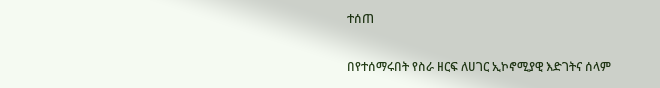ተሰጠ

በየተሰማሩበት የስራ ዘርፍ ለሀገር ኢኮኖሚያዊ እድገትና ሰላም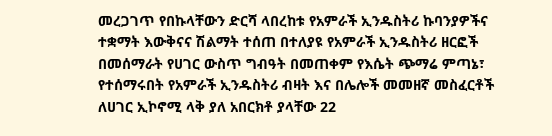መረጋገጥ የበኩላቸውን ድርሻ ላበረከቱ የአምራች ኢንዱስትሪ ኩባንያዎችና ተቋማት እውቅናና ሽልማት ተሰጠ በተለያዩ የአምራች ኢንዱስትሪ ዘርፎች በመሰማራት የሀገር ውስጥ ግብዓት በመጠቀም የእሴት ጭማሬ ምጣኔ፣ የተሰማሩበት የአምራች ኢንዱስትሪ ብዛት እና በሌሎች መመዘኛ መስፈርቶች ለሀገር ኢኮኖሚ ላቅ ያለ አበርክቶ ያላቸው 22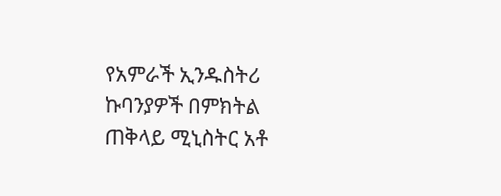የአምራች ኢንዱስትሪ ኩባንያዎች በምክትል ጠቅላይ ሚኒስትር አቶ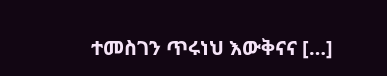ተመስገን ጥሩነህ እውቅናና […]